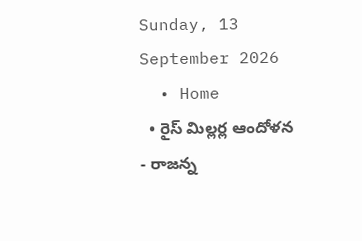Sunday, 13 September 2026
  • Home
  • రైస్ మిల్లర్ల ఆందోళన
- రాజన్న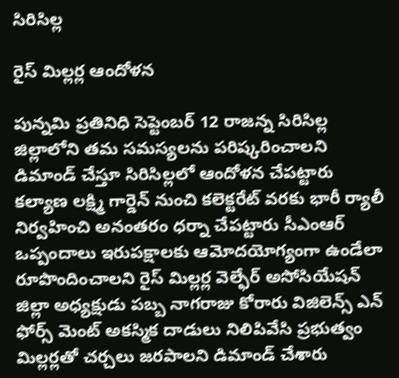సిరిసిల్ల

రైస్ మిల్లర్ల ఆందోళన

పున్నమి ప్రతినిధి సెప్టెంబర్ 12 రాజన్న సిరిసిల్ల జిల్లాలోని తమ సమస్యలను పరిష్కరించాలని డిమాండ్ చేస్తూ సిరిసిల్లలో ఆందోళన చేపట్టారు కల్యాణ లక్ష్మి గార్డెన్ నుంచి కలెక్టరేట్ వరకు భారీ ర్యాలీ నిర్వహించి అనంతరం ధర్నా చేపట్టారు సీఎంఆర్ ఒప్పందాలు ఇరుపక్షాలకు ఆమోదయోగ్యంగా ఉండేలా రూపొందించాలని రైస్ మిల్లర్ల వెల్ఫేర్ అసోసియేషన్ జిల్లా అధ్యక్షుడు పబ్బ నాగరాజు కోరారు విజిలెన్స్ ఎన్ ఫోర్స్ మెంట్ అకస్మిక దాడులు నిలిపివేసి ప్రభుత్వం మిల్లర్లతో చర్చలు జరపాలని డిమాండ్ చేశారు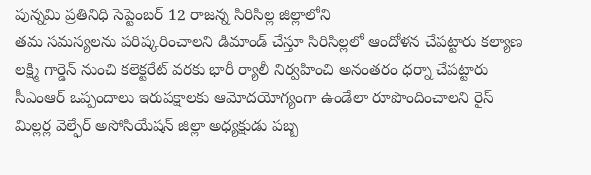పున్నమి ప్రతినిధి సెప్టెంబర్ 12 రాజన్న సిరిసిల్ల జిల్లాలోని
తమ సమస్యలను పరిష్కరించాలని డిమాండ్ చేస్తూ సిరిసిల్లలో ఆందోళన చేపట్టారు కల్యాణ లక్ష్మి గార్డెన్ నుంచి కలెక్టరేట్ వరకు భారీ ర్యాలీ నిర్వహించి అనంతరం ధర్నా చేపట్టారు సీఎంఆర్ ఒప్పందాలు ఇరుపక్షాలకు ఆమోదయోగ్యంగా ఉండేలా రూపొందించాలని రైస్ మిల్లర్ల వెల్ఫేర్ అసోసియేషన్ జిల్లా అధ్యక్షుడు పబ్బ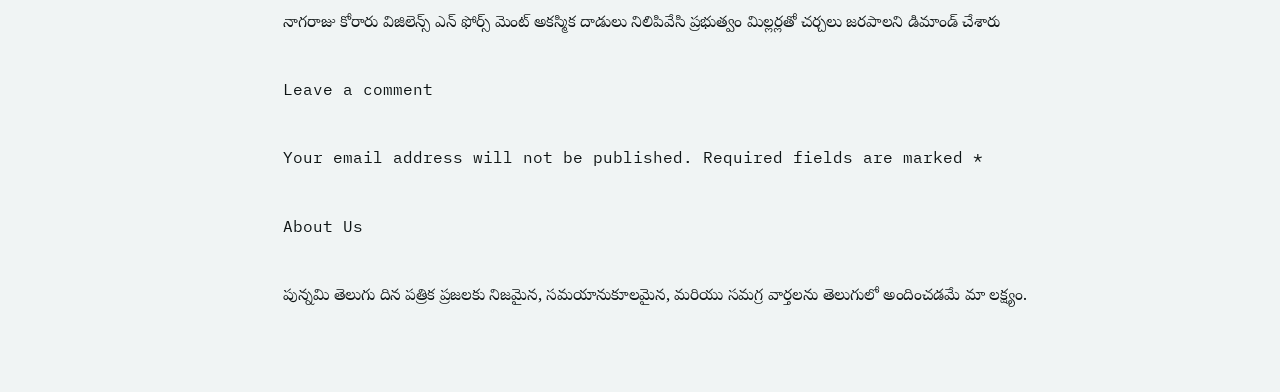నాగరాజు కోరారు విజిలెన్స్ ఎన్ ఫోర్స్ మెంట్ అకస్మిక దాడులు నిలిపివేసి ప్రభుత్వం మిల్లర్లతో చర్చలు జరపాలని డిమాండ్ చేశారు

Leave a comment

Your email address will not be published. Required fields are marked *

About Us

పున్నమి తెలుగు దిన పత్రిక ప్రజలకు నిజమైన, సమయానుకూలమైన, మరియు సమగ్ర వార్తలను తెలుగులో అందించడమే మా లక్ష్యం.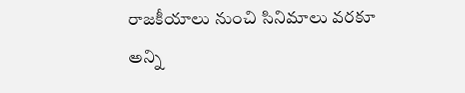రాజకీయాలు నుంచి సినిమాలు వరకూ అన్ని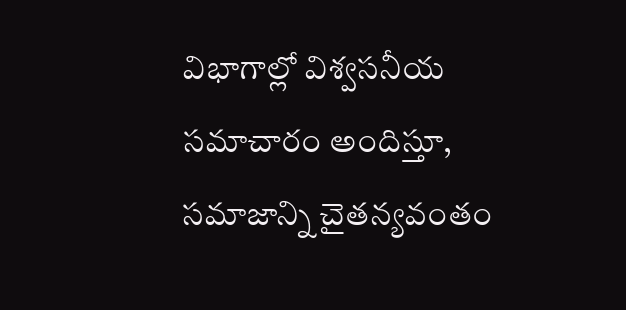విభాగాల్లో విశ్వసనీయ సమాచారం అందిస్తూ, సమాజాన్ని చైతన్యవంతం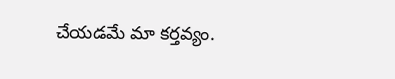చేయడమే మా కర్తవ్యం.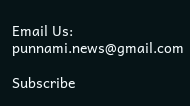Email Us: punnami.news@gmail.com

Subscribe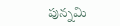పున్నమి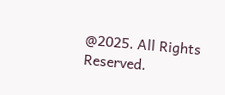@2025. All Rights Reserved.